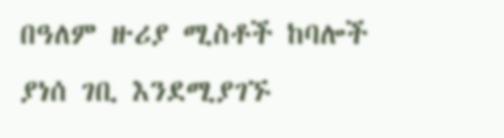በዓለም ዙሪያ ሚስቶች ከባሎች ያነሰ ገቢ እንደሚያገኙ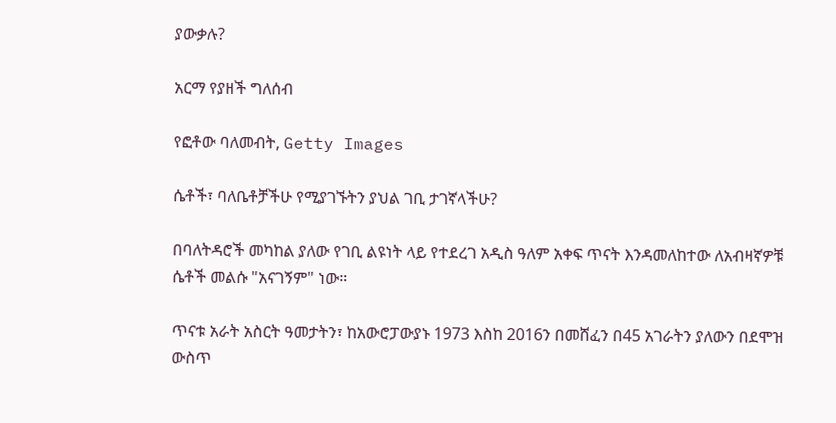ያውቃሉ?

አርማ የያዘች ግለሰብ

የፎቶው ባለመብት, Getty Images

ሴቶች፣ ባለቤቶቻችሁ የሚያገኙትን ያህል ገቢ ታገኛላችሁ?

በባለትዳሮች መካከል ያለው የገቢ ልዩነት ላይ የተደረገ አዲስ ዓለም አቀፍ ጥናት እንዳመለከተው ለአብዛኛዎቹ ሴቶች መልሱ "አናገኝም" ነው።

ጥናቱ አራት አስርት ዓመታትን፣ ከአውሮፓውያኑ 1973 እስከ 2016ን በመሸፈን በ45 አገራትን ያለውን በደሞዝ ውስጥ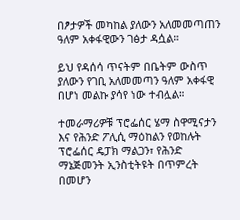በፆታዎች መካከል ያለውን አለመመጣጠን ዓለም አቀፋዊውን ገፅታ ዳሷል።

ይህ የዳሰሳ ጥናትም በቤትም ውስጥ ያለውን የገቢ አለመመጣን ዓለም አቀፋዊ በሆነ መልኩ ያሳየ ነው ተብሏል።

ተመራማሪዎቹ ፕሮፌሰር ሄማ ስዋሚናታን እና የሕንድ ፖሊሲ ማዕከልን የወከሉት ፕሮፌሰር ዴፓክ ማልጋን፣ የሕንድ ማኔጅመንት ኢንስቲትዩት በጥምረት በመሆን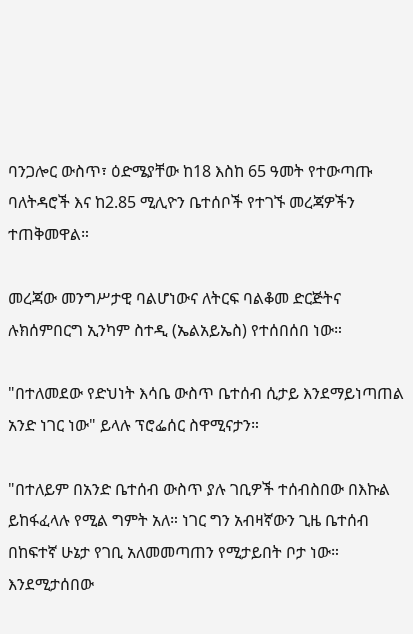ባንጋሎር ውስጥ፣ ዕድሜያቸው ከ18 እስከ 65 ዓመት የተውጣጡ ባለትዳሮች እና ከ2.85 ሚሊዮን ቤተሰቦች የተገኙ መረጃዎችን ተጠቅመዋል።

መረጃው መንግሥታዊ ባልሆነውና ለትርፍ ባልቆመ ድርጅትና ሉክሰምበርግ ኢንካም ስተዲ (ኤልአይኤስ) የተሰበሰበ ነው።

"በተለመደው የድህነት እሳቤ ውስጥ ቤተሰብ ሲታይ እንደማይነጣጠል አንድ ነገር ነው" ይላሉ ፕሮፌሰር ስዋሚናታን።

"በተለይም በአንድ ቤተሰብ ውስጥ ያሉ ገቢዎች ተሰብስበው በእኩል ይከፋፈላሉ የሚል ግምት አለ። ነገር ግን አብዛኛውን ጊዜ ቤተሰብ በከፍተኛ ሁኔታ የገቢ አለመመጣጠን የሚታይበት ቦታ ነው። እንደሚታሰበው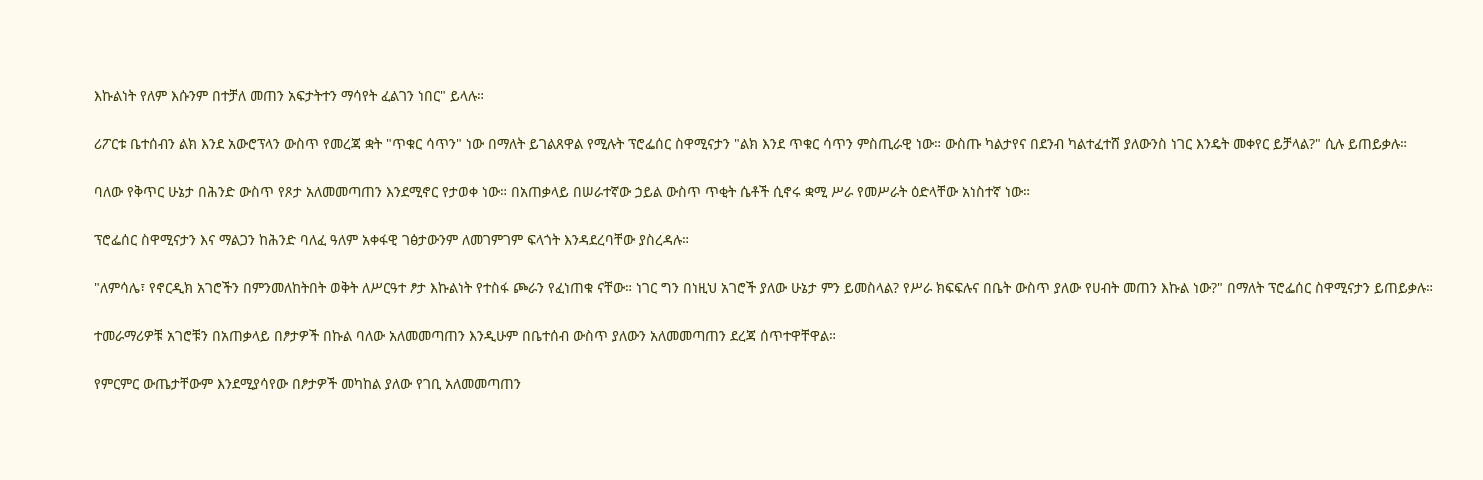እኩልነት የለም እሱንም በተቻለ መጠን አፍታትተን ማሳየት ፈልገን ነበር" ይላሉ።

ሪፖርቱ ቤተሰብን ልክ እንደ አውሮፕላን ውስጥ የመረጃ ቋት "ጥቁር ሳጥን" ነው በማለት ይገልጸዋል የሚሉት ፕሮፌሰር ስዋሚናታን "ልክ እንደ ጥቁር ሳጥን ምስጢራዊ ነው። ውስጡ ካልታየና በደንብ ካልተፈተሸ ያለውንስ ነገር እንዴት መቀየር ይቻላል?" ሲሉ ይጠይቃሉ።

ባለው የቅጥር ሁኔታ በሕንድ ውስጥ የጾታ አለመመጣጠን እንደሚኖር የታወቀ ነው። በአጠቃላይ በሠራተኛው ኃይል ውስጥ ጥቂት ሴቶች ሲኖሩ ቋሚ ሥራ የመሥራት ዕድላቸው አነስተኛ ነው።

ፕሮፌሰር ስዋሚናታን እና ማልጋን ከሕንድ ባለፈ ዓለም አቀፋዊ ገፅታውንም ለመገምገም ፍላጎት እንዳደረባቸው ያስረዳሉ።

"ለምሳሌ፣ የኖርዲክ አገሮችን በምንመለከትበት ወቅት ለሥርዓተ ፆታ እኩልነት የተስፋ ጮራን የፈነጠቁ ናቸው። ነገር ግን በነዚህ አገሮች ያለው ሁኔታ ምን ይመስላል? የሥራ ክፍፍሉና በቤት ውስጥ ያለው የሀብት መጠን እኩል ነው?" በማለት ፕሮፌሰር ስዋሚናታን ይጠይቃሉ።

ተመራማሪዎቹ አገሮቹን በአጠቃላይ በፆታዎች በኩል ባለው አለመመጣጠን እንዲሁም በቤተሰብ ውስጥ ያለውን አለመመጣጠን ደረጃ ሰጥተዋቸዋል።

የምርምር ውጤታቸውም እንደሚያሳየው በፆታዎች መካከል ያለው የገቢ አለመመጣጠን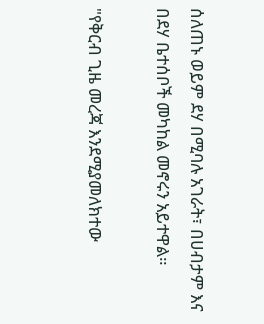ሰለጠኑ ወይም ደሃ በሚባሉ አገራት፣ በሀብታም እና በደሃ ቤተሰቦች መካከል መኖሩን አይተዋል።

"የቅርብ ጊዜ መረጃ እንደሚያመለክተው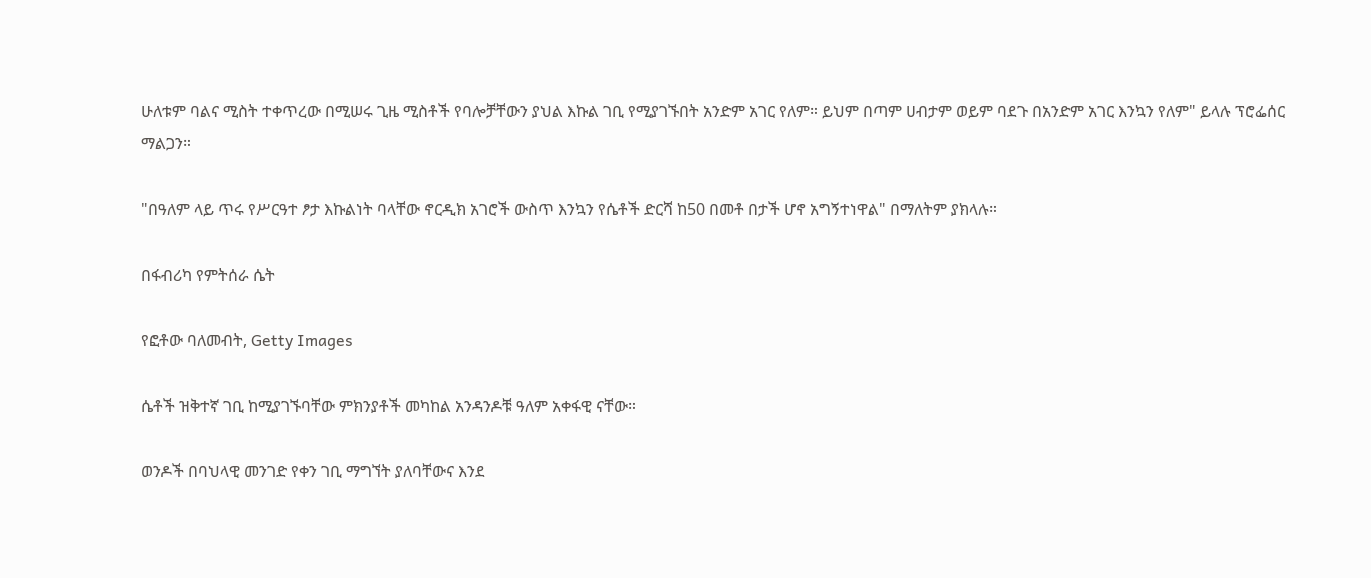ሁለቱም ባልና ሚስት ተቀጥረው በሚሠሩ ጊዜ ሚስቶች የባሎቻቸውን ያህል እኩል ገቢ የሚያገኙበት አንድም አገር የለም። ይህም በጣም ሀብታም ወይም ባደጉ በአንድም አገር እንኳን የለም" ይላሉ ፕሮፌሰር ማልጋን።

"በዓለም ላይ ጥሩ የሥርዓተ ፆታ እኩልነት ባላቸው ኖርዲክ አገሮች ውስጥ እንኳን የሴቶች ድርሻ ከ50 በመቶ በታች ሆኖ አግኝተነዋል" በማለትም ያክላሉ።

በፋብሪካ የምትሰራ ሴት

የፎቶው ባለመብት, Getty Images

ሴቶች ዝቅተኛ ገቢ ከሚያገኙባቸው ምክንያቶች መካከል አንዳንዶቹ ዓለም አቀፋዊ ናቸው።

ወንዶች በባህላዊ መንገድ የቀን ገቢ ማግኘት ያለባቸውና እንደ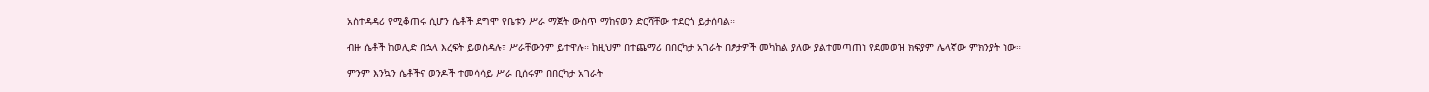አስተዳዳሪ የሚቆጠሩ ሲሆን ሴቶች ደግሞ የቤቱን ሥራ ማጀት ውስጥ ማከናወን ድርሻቸው ተደርጎ ይታሰባል።

ብዙ ሴቶች ከወሊድ በኋላ እረፍት ይወስዳሉ፣ ሥራቸውንም ይተዋሉ። ከዚህም በተጨማሪ በበርካታ አገራት በፆታዎች መካከል ያለው ያልተመጣጠነ የደመወዝ ክፍያም ሌላኛው ምክንያት ነው።

ምንም እንኳን ሴቶችና ወንዶች ተመሳሳይ ሥራ ቢሰሩም በበርካታ አገራት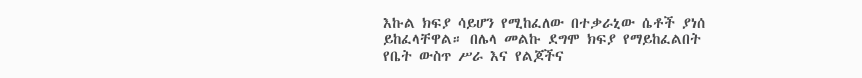እኩል ክፍያ ሳይሆን የሚከፈለው በተቃራኒው ሴቶች ያነሰ ይከፈላቸዋል። በሌላ መልኩ ደግሞ ክፍያ የማይከፈልበት የቤት ውስጥ ሥራ እና የልጆችና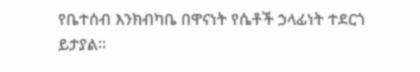የቤተሰብ እንክብካቤ በዋናነት የሴቶች ኃላፊነት ተደርጎ ይታያል።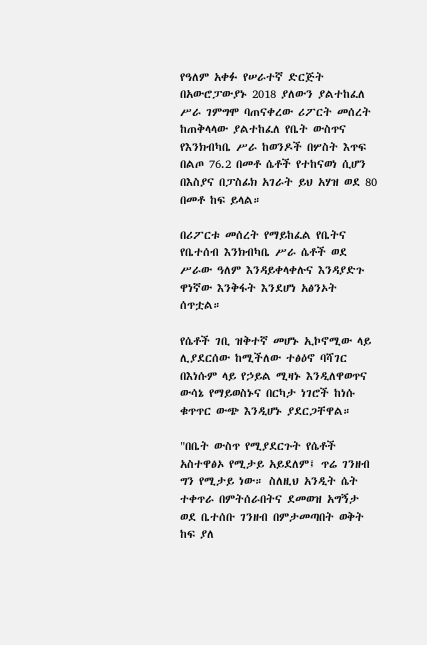የዓለም አቀፉ የሠራተኛ ድርጅት በአውሮፓውያኑ 2018 ያለውን ያልተከፈለ ሥራ ገምግሞ ባጠናቀረው ሪፖርት መሰረት ከጠቅላላው ያልተከፈለ የቤት ውስጥና የእንክብካቤ ሥራ ከወንዶች በሦስት እጥፍ በልጦ 76.2 በመቶ ሴቶች የተከናወነ ሲሆን በእስያና በፓስፊክ አገራት ይህ አሃዝ ወደ 80 በመቶ ከፍ ይላል።

በሪፖርቱ መሰረት የማይከፈል የቤትና የቤተሰብ እንክብካቤ ሥራ ሴቶች ወደ ሥራው ዓለም እንዳይቀላቀሉና እንዳያድጉ ዋነኛው እንቅፋት እንደሆነ አፅንኦት ሰጥቷል።

የሴቶች ገቢ ዝቅተኛ መሆኑ ኢኮኖሚው ላይ ሊያደርሰው ከሚችለው ተፅዕኖ ባሻገር በእነሱም ላይ የኃይል ሚዛኑ እንዲለዋወጥና ውሳኔ የማይወስኑና በርካታ ነገሮች ከነሱ ቁጥጥር ውጭ እንዲሆኑ ያደርጋቸዋል።

"በቤት ውስጥ የሚያደርጉት የሴቶች አስተዋፅኦ የሚታይ አይደለም፤ ጥሬ ገንዘብ ግን የሚታይ ነው። ስለዚህ አንዲት ሴት ተቀጥራ በምትሰራበትና ደመወዝ አግኝታ ወደ ቤተሰቡ ገንዘብ በምታመጣበት ወቅት ከፍ ያለ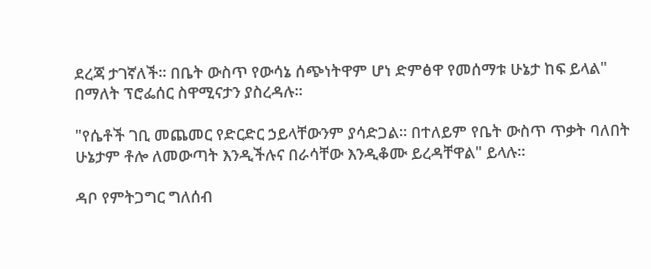ደረጃ ታገኛለች። በቤት ውስጥ የውሳኔ ሰጭነትዋም ሆነ ድምፅዋ የመሰማቱ ሁኔታ ከፍ ይላል" በማለት ፕሮፌሰር ስዋሚናታን ያስረዳሉ።

"የሴቶች ገቢ መጨመር የድርድር ኃይላቸውንም ያሳድጋል። በተለይም የቤት ውስጥ ጥቃት ባለበት ሁኔታም ቶሎ ለመውጣት እንዲችሉና በራሳቸው እንዲቆሙ ይረዳቸዋል" ይላሉ።

ዳቦ የምትጋግር ግለሰብ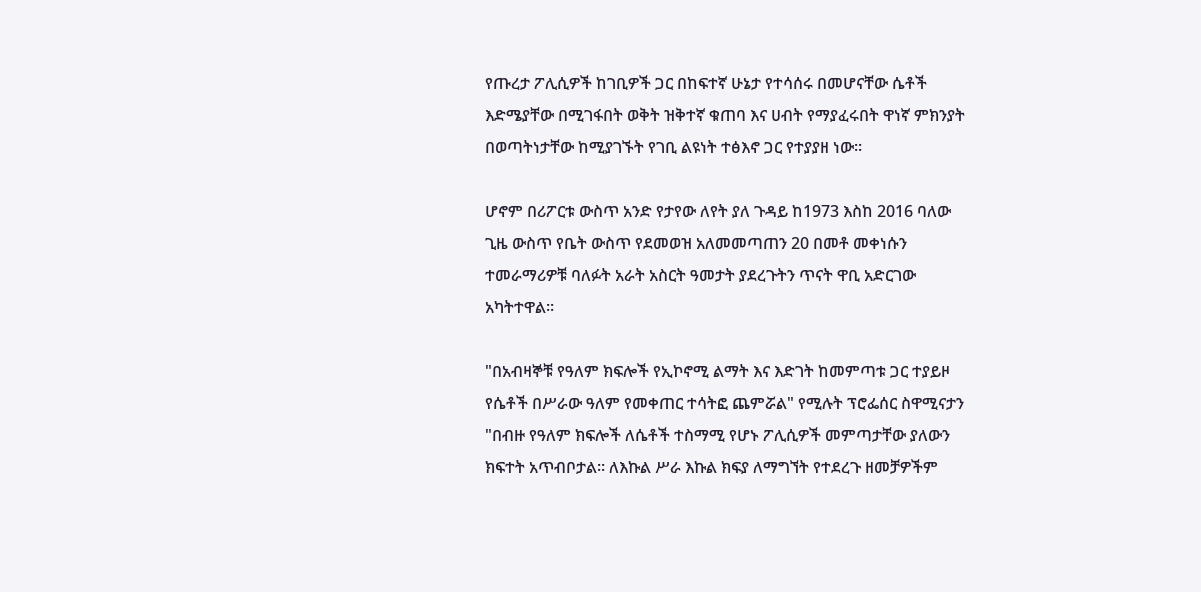የጡረታ ፖሊሲዎች ከገቢዎች ጋር በከፍተኛ ሁኔታ የተሳሰሩ በመሆናቸው ሴቶች እድሜያቸው በሚገፋበት ወቅት ዝቅተኛ ቁጠባ እና ሀብት የማያፈሩበት ዋነኛ ምክንያት በወጣትነታቸው ከሚያገኙት የገቢ ልዩነት ተፅእኖ ጋር የተያያዘ ነው።

ሆኖም በሪፖርቱ ውስጥ አንድ የታየው ለየት ያለ ጉዳይ ከ1973 እስከ 2016 ባለው ጊዜ ውስጥ የቤት ውስጥ የደመወዝ አለመመጣጠን 20 በመቶ መቀነሱን ተመራማሪዎቹ ባለፉት አራት አስርት ዓመታት ያደረጉትን ጥናት ዋቢ አድርገው አካትተዋል።

"በአብዛኞቹ የዓለም ክፍሎች የኢኮኖሚ ልማት እና እድገት ከመምጣቱ ጋር ተያይዞ የሴቶች በሥራው ዓለም የመቀጠር ተሳትፎ ጨምሯል" የሚሉት ፕሮፌሰር ስዋሚናታን "በብዙ የዓለም ክፍሎች ለሴቶች ተስማሚ የሆኑ ፖሊሲዎች መምጣታቸው ያለውን ክፍተት አጥብቦታል። ለእኩል ሥራ እኩል ክፍያ ለማግኘት የተደረጉ ዘመቻዎችም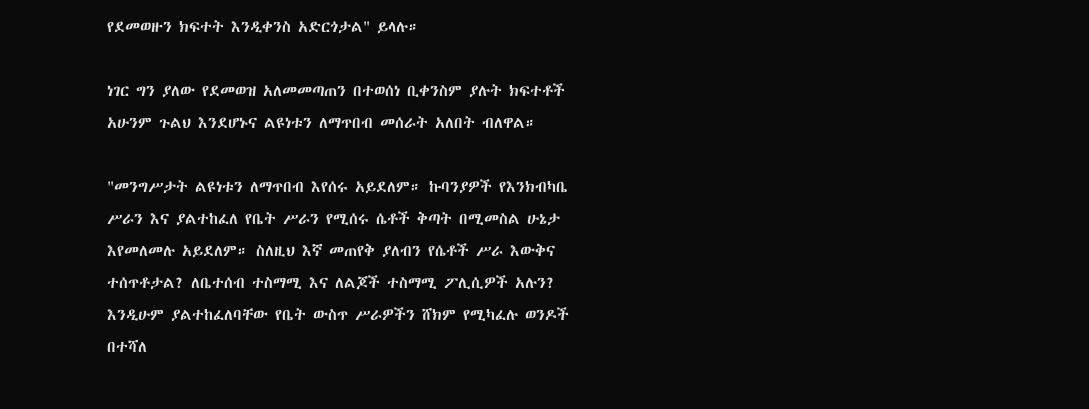የደመወዙን ክፍተት እንዲቀንስ አድርጎታል" ይላሉ።

ነገር ግን ያለው የደመወዝ አለመመጣጠን በተወሰነ ቢቀንስም ያሉት ክፍተቶች አሁንም ጉልህ እንደሆኑና ልዩነቱን ለማጥበብ መሰራት አለበት ብለዋል።

"መንግሥታት ልዩነቱን ለማጥበብ እየሰሩ አይደለም። ኩባንያዎች የእንክብካቤ ሥራን እና ያልተከፈለ የቤት ሥራን የሚሰሩ ሴቶች ቅጣት በሚመስል ሁኔታ እየመለመሉ አይደለም። ስለዚህ እኛ መጠየቅ ያለብን የሴቶች ሥራ እውቅና ተሰጥቶታል? ለቤተሰብ ተስማሚ እና ለልጆች ተስማሚ ፖሊሲዎች አሉን? እንዲሁም ያልተከፈለባቸው የቤት ውስጥ ሥራዎችን ሸክም የሚካፈሉ ወንዶች በተሻለ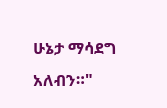ሁኔታ ማሳደግ አለብን።"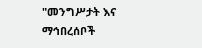"መንግሥታት እና ማኅበረሰቦች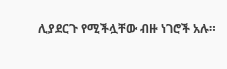ሊያደርጉ የሚችሏቸው ብዙ ነገሮች አሉ።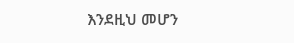እንደዚህ መሆን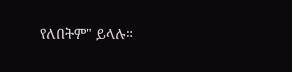የለበትም" ይላሉ።